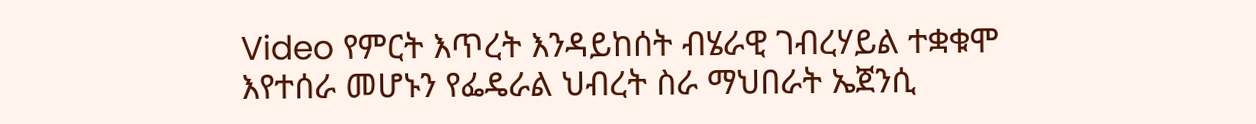Video የምርት እጥረት እንዳይከሰት ብሄራዊ ገብረሃይል ተቋቁሞ እየተሰራ መሆኑን የፌዴራል ህብረት ስራ ማህበራት ኤጀንሲ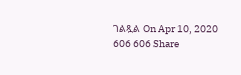ገልጿል On Apr 10, 2020 606 606 Share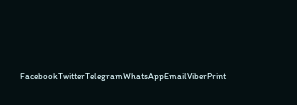FacebookTwitterTelegramWhatsAppEmailViberPrint